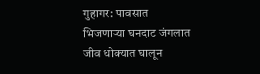गुहागर: पावसात भिजणाऱ्या घनदाट जंगलात जीव धोक्यात घालून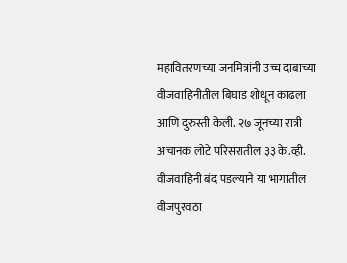महावितरणच्या जनमित्रांनी उच्च दाबाच्या वीजवाहिनीतील बिघाड शोधून काढला आणि दुरुस्ती केली. २७ जूनच्या रात्री अचानक लोटे परिसरातील ३३ के.व्ही. वीजवाहिनी बंद पडल्याने या भागातील वीजपुरवठा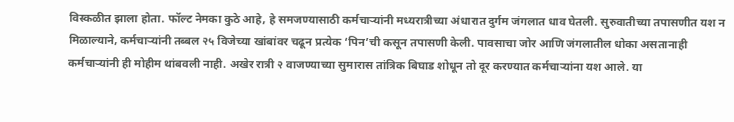विस्कळीत झाला होता. फॉल्ट नेमका कुठे आहे, हे समजण्यासाठी कर्मचाऱ्यांनी मध्यरात्रीच्या अंधारात दुर्गम जंगलात धाव घेतली. सुरुवातीच्या तपासणीत यश न मिळाल्याने, कर्मचाऱ्यांनी तब्बल २५ विजेच्या खांबांवर चढून प्रत्येक ‘पिन’ची कसून तपासणी केली. पावसाचा जोर आणि जंगलातील धोका असतानाही कर्मचाऱ्यांनी ही मोहीम थांबवली नाही. अखेर रात्री २ वाजण्याच्या सुमारास तांत्रिक बिघाड शोधून तो दूर करण्यात कर्मचाऱ्यांना यश आले. या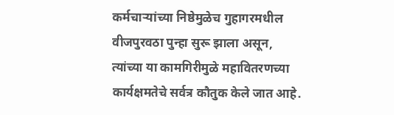कर्मचाऱ्यांच्या निष्ठेमुळेच गुहागरमधील वीजपुरवठा पुन्हा सुरू झाला असून, त्यांच्या या कामगिरीमुळे महावितरणच्या कार्यक्षमतेचे सर्वत्र कौतुक केले जात आहे.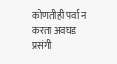कोणतीही पर्वा न करता अवघड प्रसंगी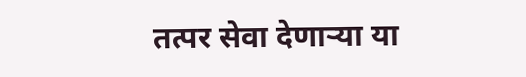तत्पर सेवा देणाऱ्या या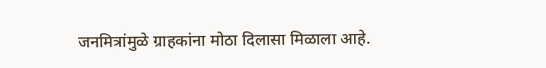जनमित्रांमुळे ग्राहकांना मोठा दिलासा मिळाला आहे.